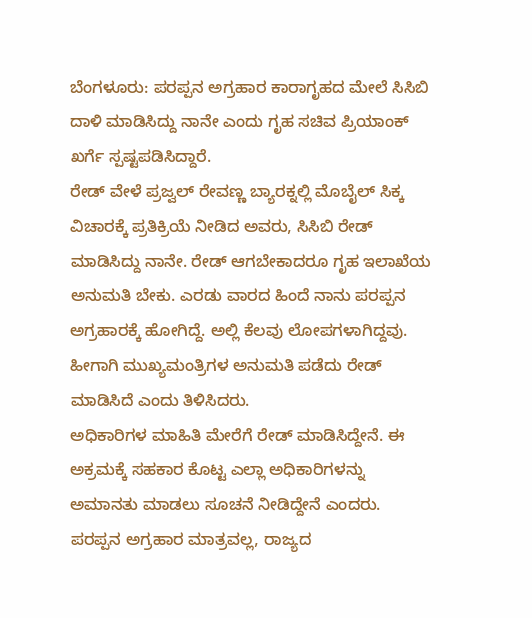ಬೆಂಗಳೂರು: ಪರಪ್ಪನ ಅಗ್ರಹಾರ ಕಾರಾಗೃಹದ ಮೇಲೆ ಸಿಸಿಬಿ ದಾಳಿ ಮಾಡಿಸಿದ್ದು ನಾನೇ ಎಂದು ಗೃಹ ಸಚಿವ ಪ್ರಿಯಾಂಕ್ ಖರ್ಗೆ ಸ್ಪಷ್ಟಪಡಿಸಿದ್ದಾರೆ.
ರೇಡ್ ವೇಳೆ ಪ್ರಜ್ವಲ್ ರೇವಣ್ಣ ಬ್ಯಾರಕ್ನಲ್ಲಿ ಮೊಬೈಲ್ ಸಿಕ್ಕ ವಿಚಾರಕ್ಕೆ ಪ್ರತಿಕ್ರಿಯೆ ನೀಡಿದ ಅವರು, ಸಿಸಿಬಿ ರೇಡ್ ಮಾಡಿಸಿದ್ದು ನಾನೇ. ರೇಡ್ ಆಗಬೇಕಾದರೂ ಗೃಹ ಇಲಾಖೆಯ ಅನುಮತಿ ಬೇಕು. ಎರಡು ವಾರದ ಹಿಂದೆ ನಾನು ಪರಪ್ಪನ ಅಗ್ರಹಾರಕ್ಕೆ ಹೋಗಿದ್ದೆ. ಅಲ್ಲಿ ಕೆಲವು ಲೋಪಗಳಾಗಿದ್ದವು. ಹೀಗಾಗಿ ಮುಖ್ಯಮಂತ್ರಿಗಳ ಅನುಮತಿ ಪಡೆದು ರೇಡ್ ಮಾಡಿಸಿದೆ ಎಂದು ತಿಳಿಸಿದರು.
ಅಧಿಕಾರಿಗಳ ಮಾಹಿತಿ ಮೇರೆಗೆ ರೇಡ್ ಮಾಡಿಸಿದ್ದೇನೆ. ಈ ಅಕ್ರಮಕ್ಕೆ ಸಹಕಾರ ಕೊಟ್ಟ ಎಲ್ಲಾ ಅಧಿಕಾರಿಗಳನ್ನು ಅಮಾನತು ಮಾಡಲು ಸೂಚನೆ ನೀಡಿದ್ದೇನೆ ಎಂದರು.
ಪರಪ್ಪನ ಅಗ್ರಹಾರ ಮಾತ್ರವಲ್ಲ, ರಾಜ್ಯದ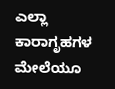ಎಲ್ಲಾ ಕಾರಾಗೃಹಗಳ ಮೇಲೆಯೂ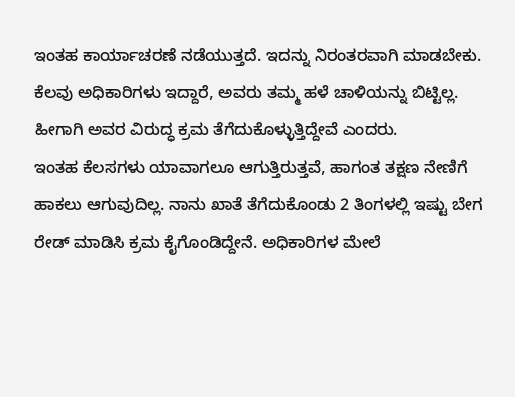ಇಂತಹ ಕಾರ್ಯಾಚರಣೆ ನಡೆಯುತ್ತದೆ. ಇದನ್ನು ನಿರಂತರವಾಗಿ ಮಾಡಬೇಕು. ಕೆಲವು ಅಧಿಕಾರಿಗಳು ಇದ್ದಾರೆ, ಅವರು ತಮ್ಮ ಹಳೆ ಚಾಳಿಯನ್ನು ಬಿಟ್ಟಿಲ್ಲ. ಹೀಗಾಗಿ ಅವರ ವಿರುದ್ಧ ಕ್ರಮ ತೆಗೆದುಕೊಳ್ಳುತ್ತಿದ್ದೇವೆ ಎಂದರು.
ಇಂತಹ ಕೆಲಸಗಳು ಯಾವಾಗಲೂ ಆಗುತ್ತಿರುತ್ತವೆ, ಹಾಗಂತ ತಕ್ಷಣ ನೇಣಿಗೆ ಹಾಕಲು ಆಗುವುದಿಲ್ಲ. ನಾನು ಖಾತೆ ತೆಗೆದುಕೊಂಡು 2 ತಿಂಗಳಲ್ಲಿ ಇಷ್ಟು ಬೇಗ ರೇಡ್ ಮಾಡಿಸಿ ಕ್ರಮ ಕೈಗೊಂಡಿದ್ದೇನೆ. ಅಧಿಕಾರಿಗಳ ಮೇಲೆ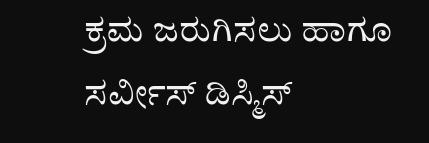ಕ್ರಮ ಜರುಗಿಸಲು ಹಾಗೂ ಸರ್ವೀಸ್ ಡಿಸ್ಮಿಸ್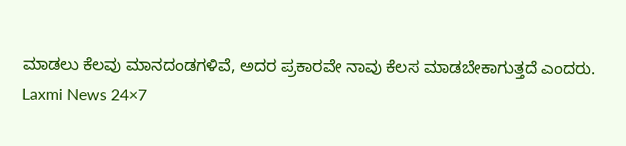ಮಾಡಲು ಕೆಲವು ಮಾನದಂಡಗಳಿವೆ, ಅದರ ಪ್ರಕಾರವೇ ನಾವು ಕೆಲಸ ಮಾಡಬೇಕಾಗುತ್ತದೆ ಎಂದರು.
Laxmi News 24×7